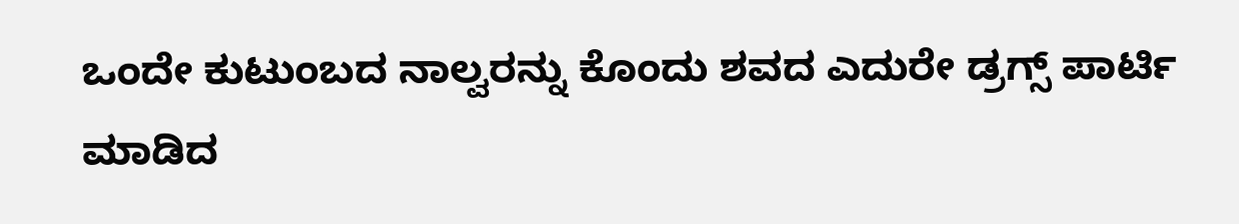ಒಂದೇ ಕುಟುಂಬದ ನಾಲ್ವರನ್ನು ಕೊಂದು ಶವದ ಎದುರೇ ಡ್ರಗ್ಸ್ ಪಾರ್ಟಿ ಮಾಡಿದ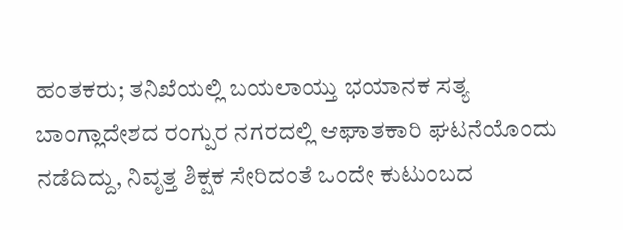ಹಂತಕರು; ತನಿಖೆಯಲ್ಲಿ ಬಯಲಾಯ್ತು ಭಯಾನಕ ಸತ್ಯ
ಬಾಂಗ್ಲಾದೇಶದ ರಂಗ್ಪುರ ನಗರದಲ್ಲಿ ಆಘಾತಕಾರಿ ಘಟನೆಯೊಂದು ನಡೆದಿದ್ದು, ನಿವೃತ್ತ ಶಿಕ್ಷಕ ಸೇರಿದಂತೆ ಒಂದೇ ಕುಟುಂಬದ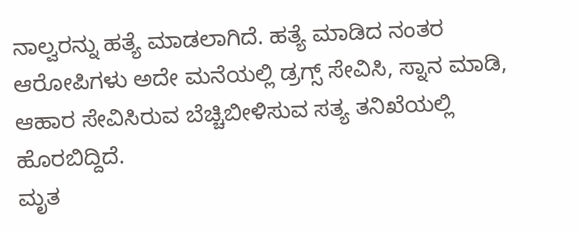ನಾಲ್ವರನ್ನು ಹತ್ಯೆ ಮಾಡಲಾಗಿದೆ. ಹತ್ಯೆ ಮಾಡಿದ ನಂತರ ಆರೋಪಿಗಳು ಅದೇ ಮನೆಯಲ್ಲಿ ಡ್ರಗ್ಸ್ ಸೇವಿಸಿ, ಸ್ನಾನ ಮಾಡಿ, ಆಹಾರ ಸೇವಿಸಿರುವ ಬೆಚ್ಚಿಬೀಳಿಸುವ ಸತ್ಯ ತನಿಖೆಯಲ್ಲಿ ಹೊರಬಿದ್ದಿದೆ.
ಮೃತ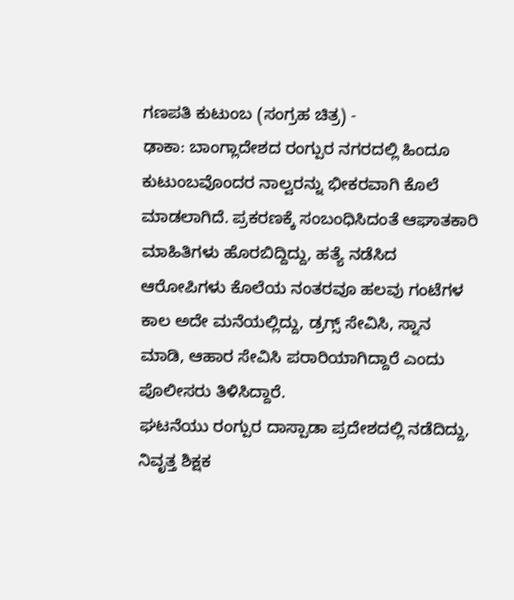ಗಣಪತಿ ಕುಟುಂಬ (ಸಂಗ್ರಹ ಚಿತ್ರ) -
ಢಾಕಾ: ಬಾಂಗ್ಲಾದೇಶದ ರಂಗ್ಪುರ ನಗರದಲ್ಲಿ ಹಿಂದೂ ಕುಟುಂಬವೊಂದರ ನಾಲ್ವರನ್ನು ಭೀಕರವಾಗಿ ಕೊಲೆ ಮಾಡಲಾಗಿದೆ. ಪ್ರಕರಣಕ್ಕೆ ಸಂಬಂಧಿಸಿದಂತೆ ಆಘಾತಕಾರಿ ಮಾಹಿತಿಗಳು ಹೊರಬಿದ್ದಿದ್ದು, ಹತ್ಯೆ ನಡೆಸಿದ ಆರೋಪಿಗಳು ಕೊಲೆಯ ನಂತರವೂ ಹಲವು ಗಂಟೆಗಳ ಕಾಲ ಅದೇ ಮನೆಯಲ್ಲಿದ್ದು, ಡ್ರಗ್ಸ್ ಸೇವಿಸಿ, ಸ್ನಾನ ಮಾಡಿ, ಆಹಾರ ಸೇವಿಸಿ ಪರಾರಿಯಾಗಿದ್ದಾರೆ ಎಂದು ಪೊಲೀಸರು ತಿಳಿಸಿದ್ದಾರೆ.
ಘಟನೆಯು ರಂಗ್ಪುರ ದಾಸ್ಪಾಡಾ ಪ್ರದೇಶದಲ್ಲಿ ನಡೆದಿದ್ದು, ನಿವೃತ್ತ ಶಿಕ್ಷಕ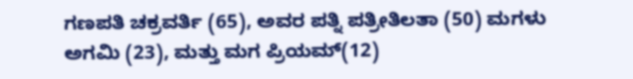ಗಣಪತಿ ಚಕ್ರವರ್ತಿ (65), ಅವರ ಪತ್ನಿ ಪತ್ರೀತಿಲತಾ (50) ಮಗಳು ಅಗಮಿ (23), ಮತ್ತು ಮಗ ಪ್ರಿಯಮ್(12)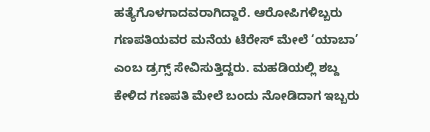ಹತ್ಯೆಗೊಳಗಾದವರಾಗಿದ್ದಾರೆ. ಆರೋಪಿಗಳಿಬ್ಬರು ಗಣಪತಿಯವರ ಮನೆಯ ಟೆರೇಸ್ ಮೇಲೆ ‘ಯಾಬಾ’ ಎಂಬ ಡ್ರಗ್ಸ್ ಸೇವಿಸುತ್ತಿದ್ದರು. ಮಹಡಿಯಲ್ಲಿ ಶಬ್ದ ಕೇಳಿದ ಗಣಪತಿ ಮೇಲೆ ಬಂದು ನೋಡಿದಾಗ ಇಬ್ಬರು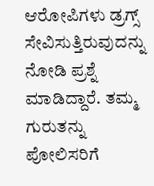ಆರೋಪಿಗಳು ಡ್ರಗ್ಸ್ ಸೇವಿಸುತ್ತಿರುವುದನ್ನು ನೋಡಿ ಪ್ರಶ್ನೆ ಮಾಡಿದ್ದಾರೆ. ತಮ್ಮ ಗುರುತನ್ನು ಪೋಲಿಸರಿಗೆ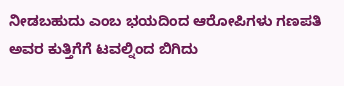ನೀಡಬಹುದು ಎಂಬ ಭಯದಿಂದ ಆರೋಪಿಗಳು ಗಣಪತಿ ಅವರ ಕುತ್ತಿಗೆಗೆ ಟವಲ್ನಿಂದ ಬಿಗಿದು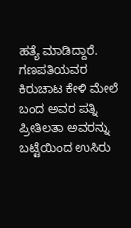ಹತ್ಯೆ ಮಾಡಿದ್ದಾರೆ.
ಗಣಪತಿಯವರ ಕಿರುಚಾಟ ಕೇಳಿ ಮೇಲೆ ಬಂದ ಅವರ ಪತ್ನಿ ಪ್ರೀತಿಲತಾ ಅವರನ್ನು ಬಟ್ಟೆಯಿಂದ ಉಸಿರು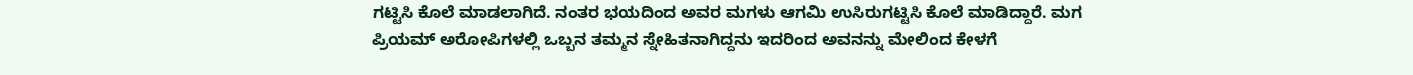ಗಟ್ಟಿಸಿ ಕೊಲೆ ಮಾಡಲಾಗಿದೆ. ನಂತರ ಭಯದಿಂದ ಅವರ ಮಗಳು ಆಗಮಿ ಉಸಿರುಗಟ್ಟಿಸಿ ಕೊಲೆ ಮಾಡಿದ್ದಾರೆ. ಮಗ ಪ್ರಿಯಮ್ ಅರೋಪಿಗಳಲ್ಲಿ ಒಬ್ಬನ ತಮ್ಮನ ಸ್ನೇಹಿತನಾಗಿದ್ದನು ಇದರಿಂದ ಅವನನ್ನು ಮೇಲಿಂದ ಕೇಳಗೆ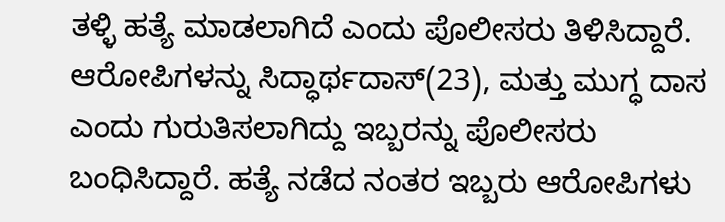ತಳ್ಳಿ ಹತ್ಯೆ ಮಾಡಲಾಗಿದೆ ಎಂದು ಪೊಲೀಸರು ತಿಳಿಸಿದ್ದಾರೆ.
ಆರೋಪಿಗಳನ್ನು ಸಿದ್ಧಾರ್ಥದಾಸ್(23), ಮತ್ತು ಮುಗ್ಧ ದಾಸ ಎಂದು ಗುರುತಿಸಲಾಗಿದ್ದು ಇಬ್ಬರನ್ನು ಪೊಲೀಸರು ಬಂಧಿಸಿದ್ದಾರೆ. ಹತ್ಯೆ ನಡೆದ ನಂತರ ಇಬ್ಬರು ಆರೋಪಿಗಳು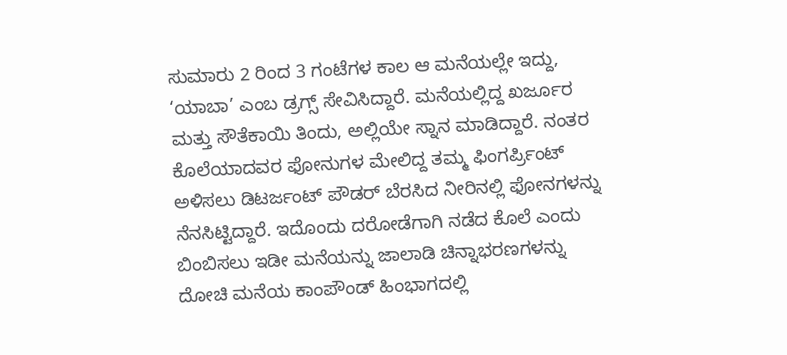ಸುಮಾರು 2 ರಿಂದ 3 ಗಂಟೆಗಳ ಕಾಲ ಆ ಮನೆಯಲ್ಲೇ ಇದ್ದು, ‘ಯಾಬಾ’ ಎಂಬ ಡ್ರಗ್ಸ್ ಸೇವಿಸಿದ್ದಾರೆ. ಮನೆಯಲ್ಲಿದ್ದ ಖರ್ಜೂರ ಮತ್ತು ಸೌತೆಕಾಯಿ ತಿಂದು, ಅಲ್ಲಿಯೇ ಸ್ನಾನ ಮಾಡಿದ್ದಾರೆ. ನಂತರ ಕೊಲೆಯಾದವರ ಫೋನುಗಳ ಮೇಲಿದ್ದ ತಮ್ಮ ಫಿಂಗರ್ಪ್ರಿಂಟ್ ಅಳಿಸಲು ಡಿಟರ್ಜಂಟ್ ಪೌಡರ್ ಬೆರಸಿದ ನೀರಿನಲ್ಲಿ ಫೋನಗಳನ್ನು ನೆನಸಿಟ್ಟಿದ್ದಾರೆ. ಇದೊಂದು ದರೋಡೆಗಾಗಿ ನಡೆದ ಕೊಲೆ ಎಂದು ಬಿಂಬಿಸಲು ಇಡೀ ಮನೆಯನ್ನು ಜಾಲಾಡಿ ಚಿನ್ನಾಭರಣಗಳನ್ನು ದೋಚಿ ಮನೆಯ ಕಾಂಪೌಂಡ್ ಹಿಂಭಾಗದಲ್ಲಿ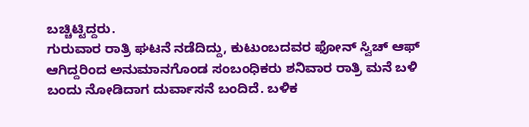ಬಚ್ಚಿಟ್ಟಿದ್ದರು.
ಗುರುವಾರ ರಾತ್ರಿ ಘಟನೆ ನಡೆದಿದ್ದು, ಕುಟುಂಬದವರ ಫೋನ್ ಸ್ವಿಚ್ ಆಫ್ ಆಗಿದ್ದರಿಂದ ಅನುಮಾನಗೊಂಡ ಸಂಬಂಧಿಕರು ಶನಿವಾರ ರಾತ್ರಿ ಮನೆ ಬಳಿ ಬಂದು ನೋಡಿದಾಗ ದುರ್ವಾಸನೆ ಬಂದಿದೆ. ಬಳಿಕ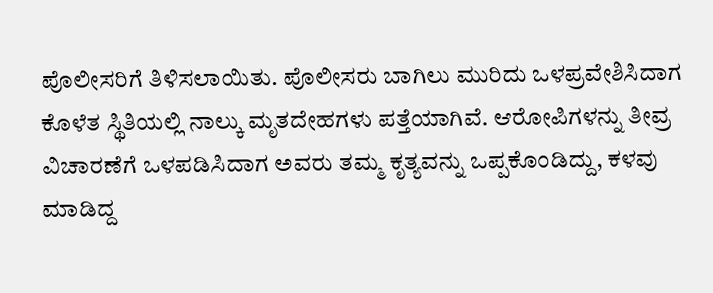ಪೊಲೀಸರಿಗೆ ತಿಳಿಸಲಾಯಿತು. ಪೊಲೀಸರು ಬಾಗಿಲು ಮುರಿದು ಒಳಪ್ರವೇಶಿಸಿದಾಗ ಕೊಳೆತ ಸ್ಥಿತಿಯಲ್ಲಿ ನಾಲ್ಕು ಮೃತದೇಹಗಳು ಪತ್ತೆಯಾಗಿವೆ. ಆರೋಪಿಗಳನ್ನು ತೀವ್ರ ವಿಚಾರಣೆಗೆ ಒಳಪಡಿಸಿದಾಗ ಅವರು ತಮ್ಮ ಕೃತ್ಯವನ್ನು ಒಪ್ಪಕೊಂಡಿದ್ದು, ಕಳವು ಮಾಡಿದ್ದ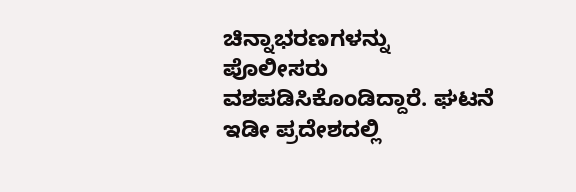ಚಿನ್ನಾಭರಣಗಳನ್ನು ಪೊಲೀಸರು ವಶಪಡಿಸಿಕೊಂಡಿದ್ದಾರೆ. ಘಟನೆ ಇಡೀ ಪ್ರದೇಶದಲ್ಲಿ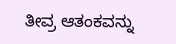ತೀವ್ರ ಆತಂಕವನ್ನು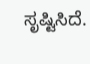ಸೃಷ್ಟಿಸಿದೆ.